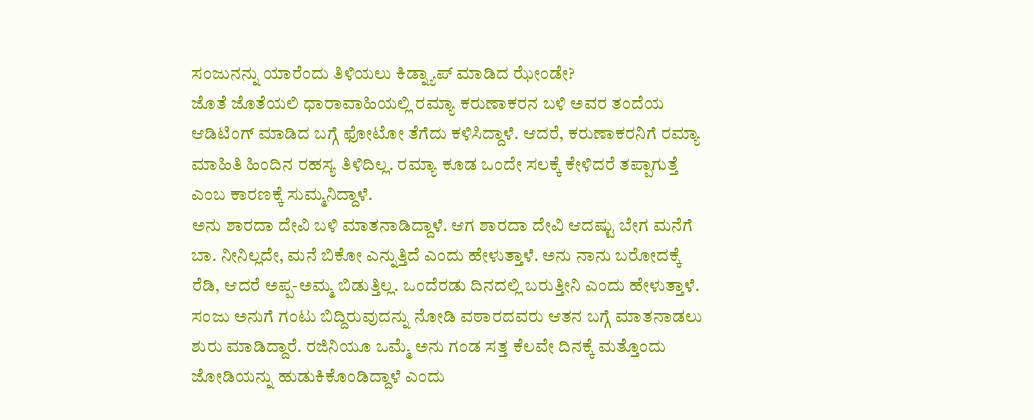ಸಂಜುನನ್ನು ಯಾರೆಂದು ತಿಳಿಯಲು ಕಿಡ್ನ್ಯಾಪ್ ಮಾಡಿದ ಝೇಂಡೇ?
ಜೊತೆ ಜೊತೆಯಲಿ ಧಾರಾವಾಹಿಯಲ್ಲಿ ರಮ್ಯಾ ಕರುಣಾಕರನ ಬಳಿ ಅವರ ತಂದೆಯ ಆಡಿಟಿಂಗ್ ಮಾಡಿದ ಬಗ್ಗೆ ಫೋಟೋ ತೆಗೆದು ಕಳಿಸಿದ್ದಾಳೆ. ಆದರೆ, ಕರುಣಾಕರನಿಗೆ ರಮ್ಯಾ ಮಾಹಿತಿ ಹಿಂದಿನ ರಹಸ್ಯ ತಿಳಿದಿಲ್ಲ. ರಮ್ಯಾ ಕೂಡ ಒಂದೇ ಸಲಕ್ಕೆ ಕೇಳಿದರೆ ತಪ್ಪಾಗುತ್ತೆ ಎಂಬ ಕಾರಣಕ್ಕೆ ಸುಮ್ಮನಿದ್ದಾಳೆ.
ಅನು ಶಾರದಾ ದೇವಿ ಬಳಿ ಮಾತನಾಡಿದ್ದಾಳೆ. ಆಗ ಶಾರದಾ ದೇವಿ ಆದಷ್ಟು ಬೇಗ ಮನೆಗೆ ಬಾ. ನೀನಿಲ್ಲದೇ, ಮನೆ ಬಿಕೋ ಎನ್ನುತ್ತಿದೆ ಎಂದು ಹೇಳುತ್ತಾಳೆ. ಅನು ನಾನು ಬರೋದಕ್ಕೆ ರೆಡಿ, ಆದರೆ ಅಪ್ಪ-ಅಮ್ಮ ಬಿಡುತ್ತಿಲ್ಲ. ಒಂದೆರಡು ದಿನದಲ್ಲಿ ಬರುತ್ತೀನಿ ಎಂದು ಹೇಳುತ್ತಾಳೆ.
ಸಂಜು ಅನುಗೆ ಗಂಟು ಬಿದ್ದಿರುವುದನ್ನು ನೋಡಿ ವಠಾರದವರು ಆತನ ಬಗ್ಗೆ ಮಾತನಾಡಲು ಶುರು ಮಾಡಿದ್ದಾರೆ. ರಜಿನಿಯೂ ಒಮ್ಮೆ ಅನು ಗಂಡ ಸತ್ತ ಕೆಲವೇ ದಿನಕ್ಕೆ ಮತ್ತೊಂದು ಜೋಡಿಯನ್ನು ಹುಡುಕಿಕೊಂಡಿದ್ದಾಳೆ ಎಂದು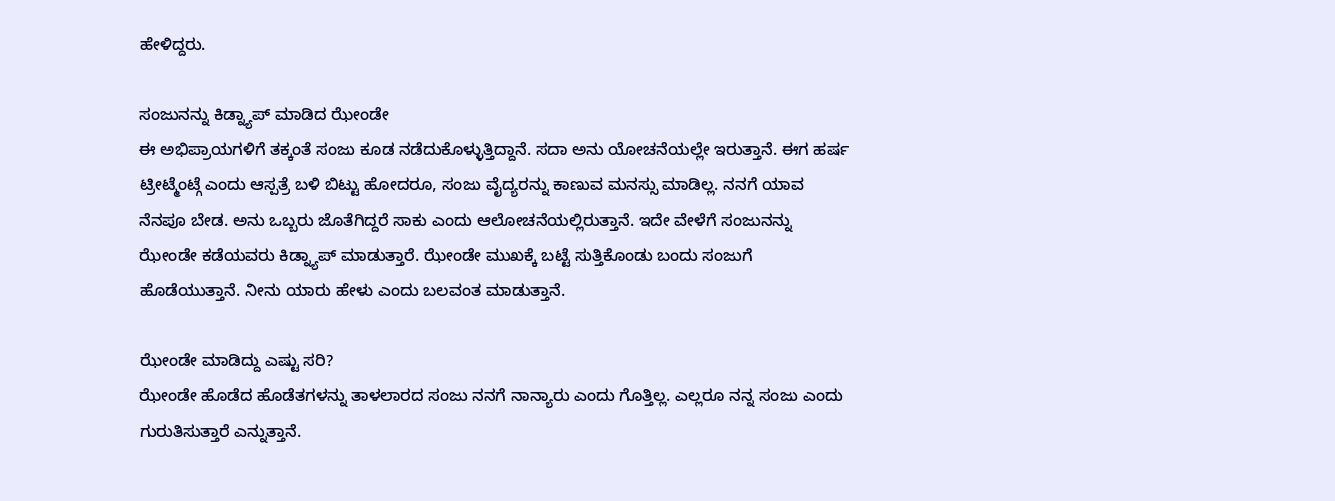ಹೇಳಿದ್ದರು.

ಸಂಜುನನ್ನು ಕಿಡ್ನ್ಯಾಪ್ ಮಾಡಿದ ಝೇಂಡೇ
ಈ ಅಭಿಪ್ರಾಯಗಳಿಗೆ ತಕ್ಕಂತೆ ಸಂಜು ಕೂಡ ನಡೆದುಕೊಳ್ಳುತ್ತಿದ್ದಾನೆ. ಸದಾ ಅನು ಯೋಚನೆಯಲ್ಲೇ ಇರುತ್ತಾನೆ. ಈಗ ಹರ್ಷ ಟ್ರೀಟ್ಮೆಂಟ್ಗೆ ಎಂದು ಆಸ್ಪತ್ರೆ ಬಳಿ ಬಿಟ್ಟು ಹೋದರೂ, ಸಂಜು ವೈದ್ಯರನ್ನು ಕಾಣುವ ಮನಸ್ಸು ಮಾಡಿಲ್ಲ. ನನಗೆ ಯಾವ ನೆನಪೂ ಬೇಡ. ಅನು ಒಬ್ಬರು ಜೊತೆಗಿದ್ದರೆ ಸಾಕು ಎಂದು ಆಲೋಚನೆಯಲ್ಲಿರುತ್ತಾನೆ. ಇದೇ ವೇಳೆಗೆ ಸಂಜುನನ್ನು ಝೇಂಡೇ ಕಡೆಯವರು ಕಿಡ್ನ್ಯಾಪ್ ಮಾಡುತ್ತಾರೆ. ಝೇಂಡೇ ಮುಖಕ್ಕೆ ಬಟ್ಟೆ ಸುತ್ತಿಕೊಂಡು ಬಂದು ಸಂಜುಗೆ ಹೊಡೆಯುತ್ತಾನೆ. ನೀನು ಯಾರು ಹೇಳು ಎಂದು ಬಲವಂತ ಮಾಡುತ್ತಾನೆ.

ಝೇಂಡೇ ಮಾಡಿದ್ದು ಎಷ್ಟು ಸರಿ?
ಝೇಂಡೇ ಹೊಡೆದ ಹೊಡೆತಗಳನ್ನು ತಾಳಲಾರದ ಸಂಜು ನನಗೆ ನಾನ್ಯಾರು ಎಂದು ಗೊತ್ತಿಲ್ಲ. ಎಲ್ಲರೂ ನನ್ನ ಸಂಜು ಎಂದು ಗುರುತಿಸುತ್ತಾರೆ ಎನ್ನುತ್ತಾನೆ.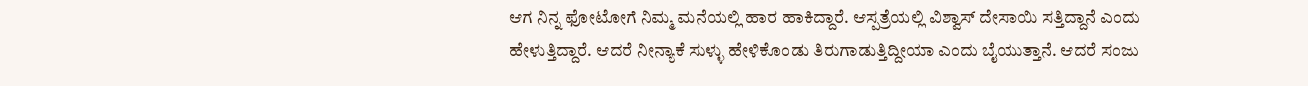ಆಗ ನಿನ್ನ ಫೋಟೋಗೆ ನಿಮ್ಮ ಮನೆಯಲ್ಲಿ ಹಾರ ಹಾಕಿದ್ದಾರೆ. ಆಸ್ಪತ್ರೆಯಲ್ಲಿ ವಿಶ್ವಾಸ್ ದೇಸಾಯಿ ಸತ್ತಿದ್ದಾನೆ ಎಂದು ಹೇಳುತ್ತಿದ್ದಾರೆ. ಆದರೆ ನೀನ್ಯಾಕೆ ಸುಳ್ಳು ಹೇಳಿಕೊಂಡು ತಿರುಗಾಡುತ್ತಿದ್ದೀಯಾ ಎಂದು ಬೈಯುತ್ತಾನೆ. ಆದರೆ ಸಂಜು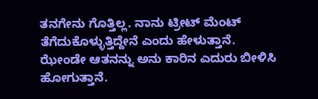ತನಗೇನು ಗೊತ್ತಿಲ್ಲ. ನಾನು ಟ್ರೀಟ್ ಮೆಂಟ್ ತೆಗೆದುಕೊಳ್ಳುತ್ತಿದ್ದೇನೆ ಎಂದು ಹೇಳುತ್ತಾನೆ. ಝೇಂಡೇ ಆತನನ್ನು ಅನು ಕಾರಿನ ಎದುರು ಬೀಳಿಸಿ ಹೋಗುತ್ತಾನೆ.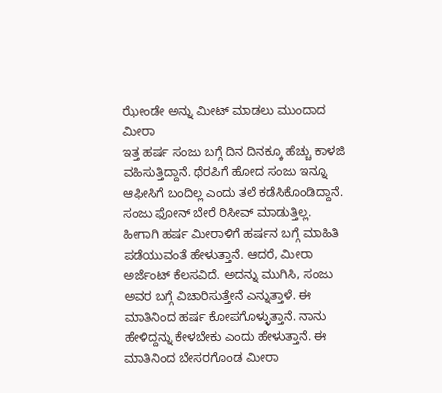ಝೇಂಡೇ ಅನ್ನು ಮೀಟ್ ಮಾಡಲು ಮುಂದಾದ ಮೀರಾ
ಇತ್ತ ಹರ್ಷ ಸಂಜು ಬಗ್ಗೆ ದಿನ ದಿನಕ್ಕೂ ಹೆಚ್ಚು ಕಾಳಜಿ ವಹಿಸುತ್ತಿದ್ದಾನೆ. ಥೆರಪಿಗೆ ಹೋದ ಸಂಜು ಇನ್ನೂ ಆಫೀಸಿಗೆ ಬಂದಿಲ್ಲ ಎಂದು ತಲೆ ಕಡೆಸಿಕೊಂಡಿದ್ದಾನೆ. ಸಂಜು ಫೋನ್ ಬೇರೆ ರಿಸೀವ್ ಮಾಡುತ್ತಿಲ್ಲ. ಹೀಗಾಗಿ ಹರ್ಷ ಮೀರಾಳಿಗೆ ಹರ್ಷನ ಬಗ್ಗೆ ಮಾಹಿತಿ ಪಡೆಯುವಂತೆ ಹೇಳುತ್ತಾನೆ. ಆದರೆ, ಮೀರಾ ಅರ್ಜೆಂಟ್ ಕೆಲಸವಿದೆ. ಅದನ್ನು ಮುಗಿಸಿ, ಸಂಜು ಅವರ ಬಗ್ಗೆ ವಿಚಾರಿಸುತ್ತೇನೆ ಎನ್ನುತ್ತಾಳೆ. ಈ ಮಾತಿನಿಂದ ಹರ್ಷ ಕೋಪಗೊಳ್ಳುತ್ತಾನೆ. ನಾನು ಹೇಳಿದ್ದನ್ನು ಕೇಳಬೇಕು ಎಂದು ಹೇಳುತ್ತಾನೆ. ಈ ಮಾತಿನಿಂದ ಬೇಸರಗೊಂಡ ಮೀರಾ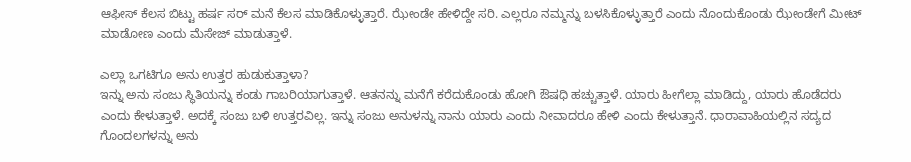ಆಫೀಸ್ ಕೆಲಸ ಬಿಟ್ಟು ಹರ್ಷ ಸರ್ ಮನೆ ಕೆಲಸ ಮಾಡಿಕೊಳ್ಳುತ್ತಾರೆ. ಝೇಂಡೇ ಹೇಳಿದ್ದೇ ಸರಿ. ಎಲ್ಲರೂ ನಮ್ಮನ್ನು ಬಳಸಿಕೊಳ್ಳುತ್ತಾರೆ ಎಂದು ನೊಂದುಕೊಂಡು ಝೇಂಡೇಗೆ ಮೀಟ್ ಮಾಡೋಣ ಎಂದು ಮೆಸೇಜ್ ಮಾಡುತ್ತಾಳೆ.

ಎಲ್ಲಾ ಒಗಟಿಗೂ ಅನು ಉತ್ತರ ಹುಡುಕುತ್ತಾಳಾ?
ಇನ್ನು ಅನು ಸಂಜು ಸ್ಥಿತಿಯನ್ನು ಕಂಡು ಗಾಬರಿಯಾಗುತ್ತಾಳೆ. ಆತನನ್ನು ಮನೆಗೆ ಕರೆದುಕೊಂಡು ಹೋಗಿ ಔಷಧಿ ಹಚ್ಚುತ್ತಾಳೆ. ಯಾರು ಹೀಗೆಲ್ಲಾ ಮಾಡಿದ್ದು, ಯಾರು ಹೊಡೆದರು ಎಂದು ಕೇಳುತ್ತಾಳೆ. ಅದಕ್ಕೆ ಸಂಜು ಬಳಿ ಉತ್ತರವಿಲ್ಲ. ಇನ್ನು ಸಂಜು ಅನುಳನ್ನು ನಾನು ಯಾರು ಎಂದು ನೀವಾದರೂ ಹೇಳಿ ಎಂದು ಕೇಳುತ್ತಾನೆ. ಧಾರಾವಾಹಿಯಲ್ಲಿನ ಸದ್ಯದ ಗೊಂದಲಗಳನ್ನು ಅನು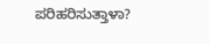ಪರಿಹರಿಸುತ್ತಾಳಾ?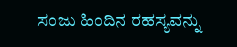ಸಂಜು ಹಿಂದಿನ ರಹಸ್ಯವನ್ನು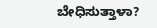ಬೇಧಿಸುತ್ತಾಳಾ?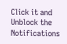Click it and Unblock the Notifications